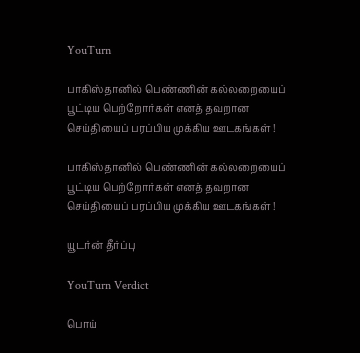YouTurn

பாகிஸ்தானில் பெண்ணின் கல்லறையைப் பூட்டிய பெற்றோர்கள் எனத் தவறான செய்தியைப் பரப்பிய முக்கிய ஊடகங்கள் !

பாகிஸ்தானில் பெண்ணின் கல்லறையைப் பூட்டிய பெற்றோர்கள் எனத் தவறான செய்தியைப் பரப்பிய முக்கிய ஊடகங்கள் !

யூடர்ன் தீர்ப்பு

YouTurn Verdict

பொய்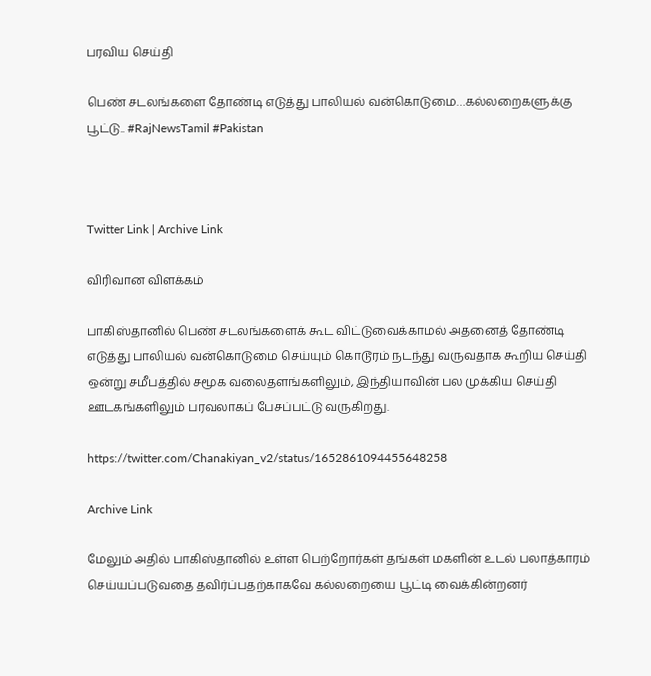பரவிய செய்தி

பெண் சடலங்களை தோண்டி எடுத்து பாலியல் வன்கொடுமை…கல்லறைகளுக்கு பூட்டு.. #RajNewsTamil #Pakistan



Twitter Link | Archive Link

விரிவான விளக்கம்

பாகிஸ்தானில் பெண் சடலங்களைக் கூட விட்டுவைக்காமல் அதனைத் தோண்டி எடுத்து பாலியல் வன்கொடுமை செய்யும் கொடூரம் நடந்து வருவதாக கூறிய செய்தி ஒன்று சமீபத்தில் சமூக வலைதளங்களிலும், இந்தியாவின் பல முக்கிய செய்தி ஊடகங்களிலும் பரவலாகப் பேசப்பட்டு வருகிறது.

https://twitter.com/Chanakiyan_v2/status/1652861094455648258

Archive Link

மேலும் அதில் பாகிஸ்தானில் உள்ள பெற்றோர்கள் தங்கள் மகளின் உடல் பலாத்காரம் செய்யப்படுவதை தவிர்ப்பதற்காகவே கல்லறையை பூட்டி வைக்கின்றனர்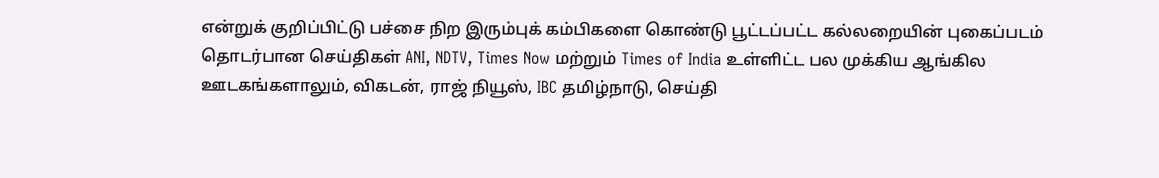என்றுக் குறிப்பிட்டு பச்சை நிற இரும்புக் கம்பிகளை கொண்டு பூட்டப்பட்ட கல்லறையின் புகைப்படம் தொடர்பான செய்திகள் ANI, NDTV, Times Now மற்றும் Times of India உள்ளிட்ட பல முக்கிய ஆங்கில ஊடகங்களாலும், விகடன், ராஜ் நியூஸ், IBC தமிழ்நாடு, செய்தி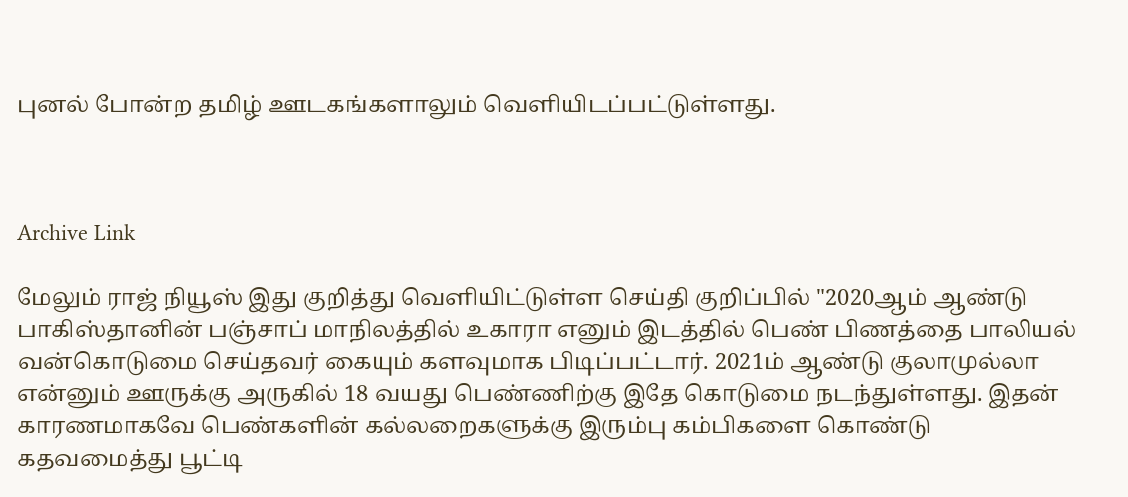புனல் போன்ற தமிழ் ஊடகங்களாலும் வெளியிடப்பட்டுள்ளது.



Archive Link

மேலும் ராஜ் நியூஸ் இது குறித்து வெளியிட்டுள்ள செய்தி குறிப்பில் "2020ஆம் ஆண்டு பாகிஸ்தானின் பஞ்சாப் மாநிலத்தில் உகாரா எனும் இடத்தில் பெண் பிணத்தை பாலியல் வன்கொடுமை செய்தவர் கையும் களவுமாக பிடிப்பட்டார். 2021ம் ஆண்டு குலாமுல்லா என்னும் ஊருக்கு அருகில் 18 வயது பெண்ணிற்கு இதே கொடுமை நடந்துள்ளது. இதன் காரணமாகவே பெண்களின் கல்லறைகளுக்கு இரும்பு கம்பிகளை கொண்டு கதவமைத்து பூட்டி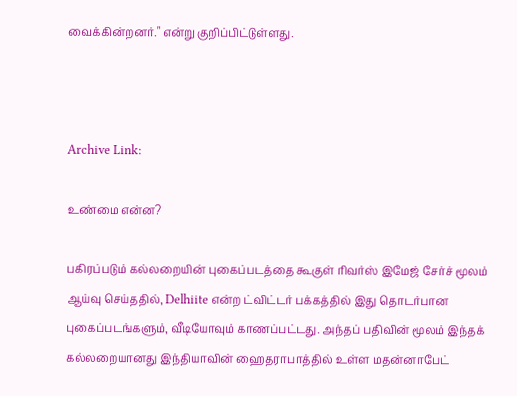வைக்கின்றனர்." என்று குறிப்பிட்டுள்ளது.



Archive Link:

உண்மை என்ன?

பகிரப்படும் கல்லறையின் புகைப்படத்தை கூகுள் ரிவர்ஸ் இமேஜ் சேர்ச் மூலம் ஆய்வு செய்ததில், Delhiite என்ற ட்விட்டர் பக்கத்தில் இது தொடர்பான புகைப்படங்களும், வீடியோவும் காணப்பட்டது. அந்தப் பதிவின் மூலம் இந்தக் கல்லறையானது இந்தியாவின் ஹைதராபாத்தில் உள்ள மதன்னாபேட்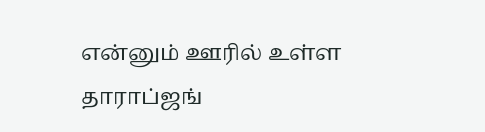என்னும் ஊரில் உள்ள தாராப்ஜங்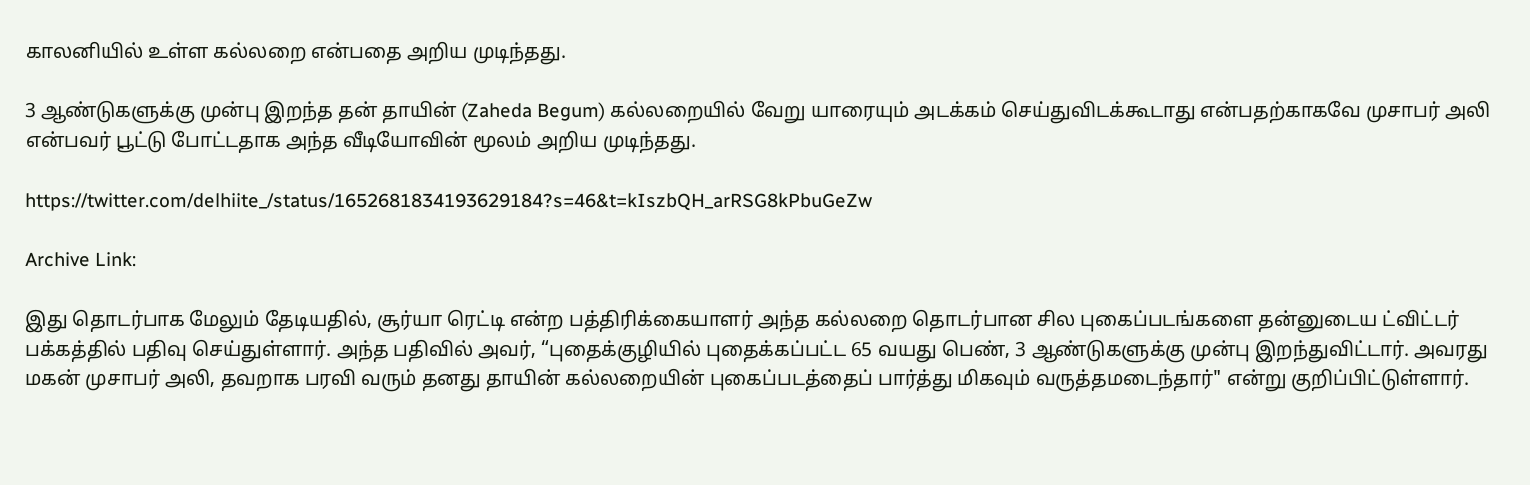காலனியில் உள்ள கல்லறை என்பதை அறிய முடிந்தது.

3 ஆண்டுகளுக்கு முன்பு இறந்த தன் தாயின் (Zaheda Begum) கல்லறையில் வேறு யாரையும் அடக்கம் செய்துவிடக்கூடாது என்பதற்காகவே முசாபர் அலி என்பவர் பூட்டு போட்டதாக அந்த வீடியோவின் மூலம் அறிய முடிந்தது.

https://twitter.com/delhiite_/status/1652681834193629184?s=46&t=kIszbQH_arRSG8kPbuGeZw

Archive Link:

இது தொடர்பாக மேலும் தேடியதில், சூர்யா ரெட்டி என்ற பத்திரிக்கையாளர் அந்த கல்லறை தொடர்பான சில புகைப்படங்களை தன்னுடைய ட்விட்டர் பக்கத்தில் பதிவு செய்துள்ளார். அந்த பதிவில் அவர், “புதைக்குழியில் புதைக்கப்பட்ட 65 வயது பெண், 3 ஆண்டுகளுக்கு முன்பு இறந்துவிட்டார். அவரது மகன் முசாபர் அலி, தவறாக பரவி வரும் தனது தாயின் கல்லறையின் புகைப்படத்தைப் பார்த்து மிகவும் வருத்தமடைந்தார்" என்று குறிப்பிட்டுள்ளார்.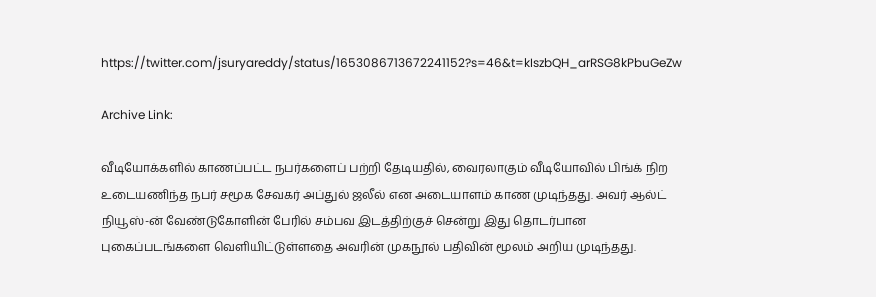https://twitter.com/jsuryareddy/status/1653086713672241152?s=46&t=kIszbQH_arRSG8kPbuGeZw

Archive Link:

வீடியோக்களில் காணப்பட்ட நபர்களைப் பற்றி தேடியதில், வைரலாகும் வீடியோவில் பிங்க் நிற உடையணிந்த நபர் சமூக சேவகர் அப்துல் ஜலீல் என அடையாளம் காண முடிந்தது. அவர் ஆல்ட் நியூஸ்-ன் வேண்டுகோளின் பேரில் சம்பவ இடத்திற்குச் சென்று இது தொடர்பான புகைப்படங்களை வெளியிட்டுள்ளதை அவரின் முகநூல் பதிவின் மூலம் அறிய முடிந்தது.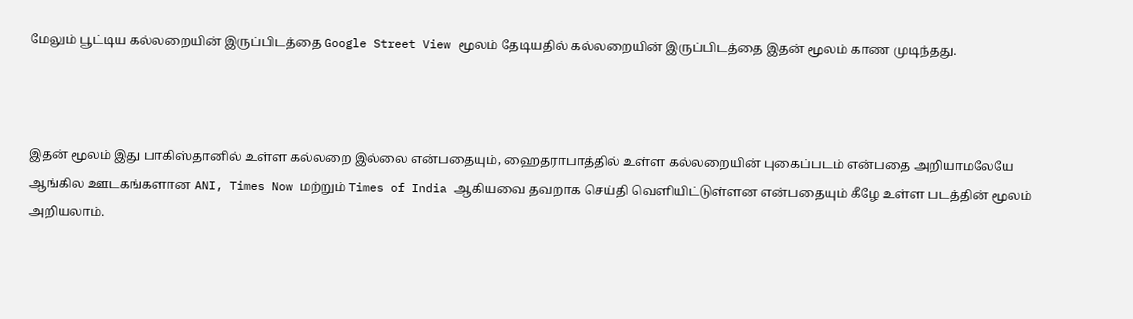மேலும் பூட்டிய கல்லறையின் இருப்பிடத்தை Google Street View மூலம் தேடியதில் கல்லறையின் இருப்பிடத்தை இதன் மூலம் காண முடிந்தது.



இதன் மூலம் இது பாகிஸ்தானில் உள்ள கல்லறை இல்லை என்பதையும், ஹைதராபாத்தில் உள்ள கல்லறையின் புகைப்படம் என்பதை அறியாமலேயே ஆங்கில ஊடகங்களான ANI, Times Now மற்றும் Times of India ஆகியவை தவறாக செய்தி வெளியிட்டுள்ளன என்பதையும் கீழே உள்ள படத்தின் மூலம் அறியலாம்.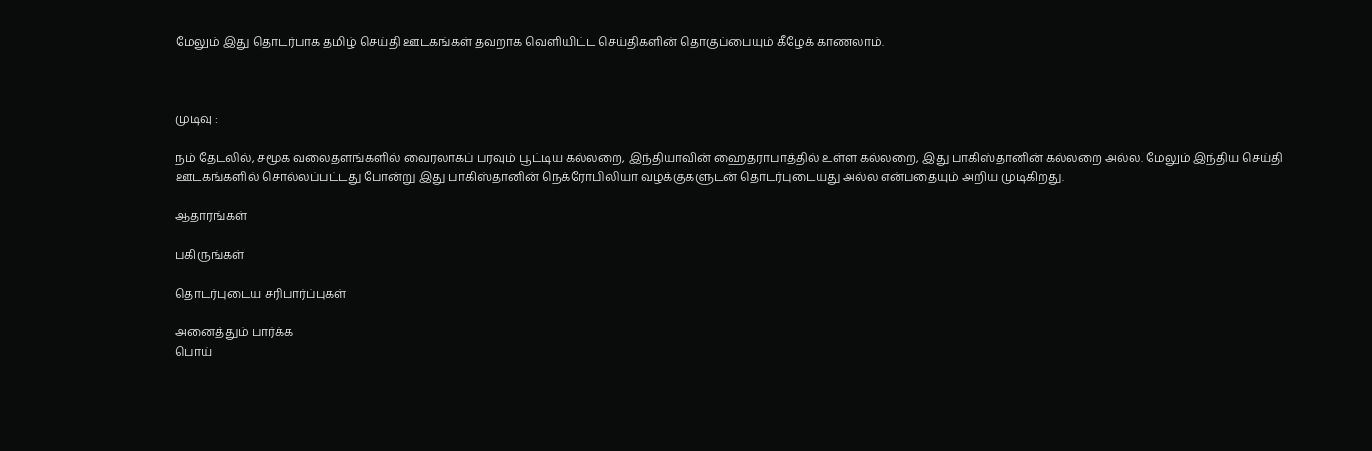மேலும் இது தொடர்பாக தமிழ் செய்தி ஊடகங்கள் தவறாக வெளியிட்ட செய்திகளின் தொகுப்பையும் கீழேக் காணலாம்.



முடிவு :

நம் தேடலில், சமூக வலைதளங்களில் வைரலாகப் பரவும் பூட்டிய கல்லறை, இந்தியாவின் ஹைதராபாத்தில் உள்ள கல்லறை, இது பாகிஸ்தானின் கல்லறை அல்ல. மேலும் இந்திய செய்தி ஊடகங்களில் சொல்லப்பட்டது போன்று இது பாகிஸ்தானின் நெக்ரோபிலியா வழக்குகளுடன் தொடர்புடையது அல்ல என்பதையும் அறிய முடிகிறது.

ஆதாரங்கள்

பகிருங்கள்

தொடர்புடைய சரிபார்ப்புகள்

அனைத்தும் பார்க்க
பொய்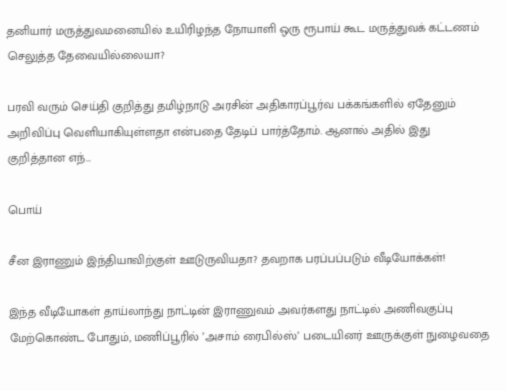தனியார் மருத்துவமனையில் உயிரிழந்த நோயாளி ஒரு ரூபாய் கூட மருத்துவக் கட்டணம் செலுத்த தேவையில்லையா?

பரவி வரும் செய்தி குறித்து தமிழ்நாடு அரசின் அதிகாரப்பூர்வ பக்கங்களில் ஏதேனும் அறிவிப்பு வெளியாகியுள்ளதா என்பதை தேடிப் பார்த்தோம். ஆனால் அதில் இது குறித்தான எந்…

பொய்

சீன இராணும் இந்தியாவிற்குள் ஊடுருவியதா? தவறாக பரப்பப்படும் வீடியோக்கள்!

இந்த வீடியோகள் தாய்லாந்து நாட்டின் இராணுவம் அவர்களது நாட்டில் அணிவகுப்பு மேற்கொண்ட போதும், மணிப்பூரில் ’அசாம் ரைபில்ஸ்’ படையினர் ஊருக்குள் நுழைவதை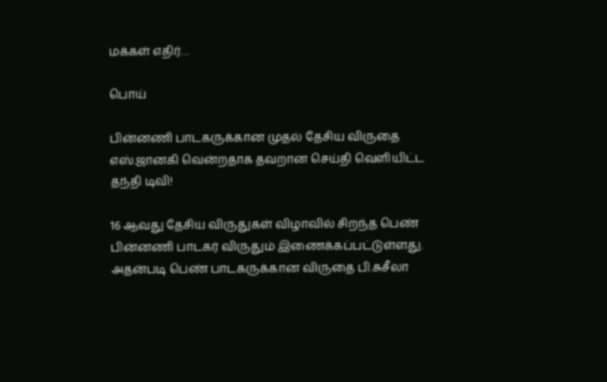மக்கள் எதிர்…

பொய்

பின்னணி பாடகருக்கான முதல் தேசிய விருதை எஸ்.ஜானகி வென்றதாக தவறான செய்தி வெளியிட்ட தந்தி டிவி!

16 ஆவது தேசிய விருதுகள் விழாவில் சிறந்த பெண் பின்னணி பாடகர் விருதும் இணைக்கப்பட்டுள்ளது. அதன்படி பெண் பாடகருக்கான விருதை பி.சுசீலா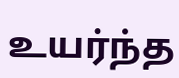உயர்ந்த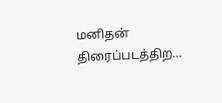மனிதன் திரைப்படத்திற…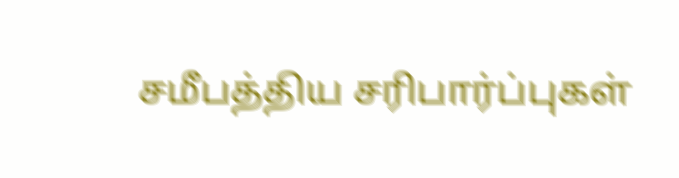சமீபத்திய சரிபார்ப்புகள்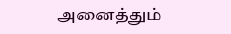அனைத்தும்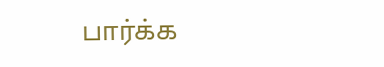பார்க்க